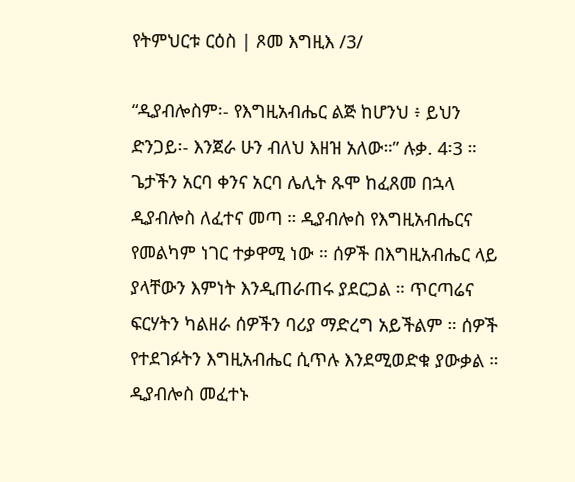የትምህርቱ ርዕስ | ጾመ እግዚእ /3/

“ዲያብሎስም፡- የእግዚአብሔር ልጅ ከሆንህ ፥ ይህን ድንጋይ፡- እንጀራ ሁን ብለህ እዘዝ አለው።” ሉቃ. 4፡3 ።
ጌታችን አርባ ቀንና አርባ ሌሊት ጹሞ ከፈጸመ በኋላ ዲያብሎስ ለፈተና መጣ ። ዲያብሎስ የእግዚአብሔርና የመልካም ነገር ተቃዋሚ ነው ። ሰዎች በእግዚአብሔር ላይ ያላቸውን እምነት እንዲጠራጠሩ ያደርጋል ። ጥርጣሬና ፍርሃትን ካልዘራ ሰዎችን ባሪያ ማድረግ አይችልም ። ሰዎች የተደገፉትን እግዚአብሔር ሲጥሉ እንደሚወድቁ ያውቃል ። ዲያብሎስ መፈተኑ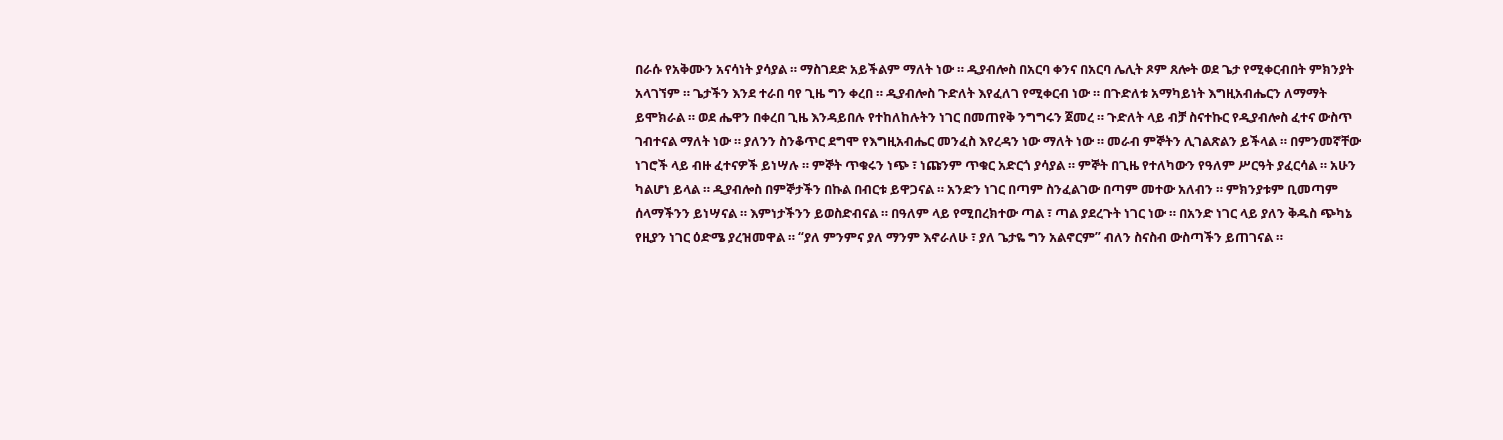በራሱ የአቅሙን አናሳነት ያሳያል ። ማስገደድ አይችልም ማለት ነው ። ዲያብሎስ በአርባ ቀንና በአርባ ሌሊት ጾም ጸሎት ወደ ጌታ የሚቀርብበት ምክንያት አላገኘም ። ጌታችን እንደ ተራበ ባየ ጊዜ ግን ቀረበ ። ዲያብሎስ ጉድለት እየፈለገ የሚቀርብ ነው ። በጉድለቱ አማካይነት እግዚአብሔርን ለማማት ይሞክራል ። ወደ ሔዋን በቀረበ ጊዜ እንዳይበሉ የተከለከሉትን ነገር በመጠየቅ ንግግሩን ጀመረ ። ጉድለት ላይ ብቻ ስናተኩር የዲያብሎስ ፈተና ውስጥ ገብተናል ማለት ነው ። ያለንን ስንቆጥር ደግሞ የእግዚአብሔር መንፈስ እየረዳን ነው ማለት ነው ። መራብ ምኞትን ሊገልጽልን ይችላል ። በምንመኛቸው ነገሮች ላይ ብዙ ፈተናዎች ይነሣሉ ። ምኞት ጥቁሩን ነጭ ፣ ነጩንም ጥቁር አድርጎ ያሳያል ። ምኞት በጊዜ የተለካውን የዓለም ሥርዓት ያፈርሳል ። አሁን ካልሆነ ይላል ። ዲያብሎስ በምኞታችን በኩል በብርቱ ይዋጋናል ። አንድን ነገር በጣም ስንፈልገው በጣም መተው አለብን ። ምክንያቱም ቢመጣም ሰላማችንን ይነሣናል ። እምነታችንን ይወስድብናል ። በዓለም ላይ የሚበረክተው ጣል ፣ ጣል ያደረጉት ነገር ነው ። በአንድ ነገር ላይ ያለን ቅዱስ ጭካኔ የዚያን ነገር ዕድሜ ያረዝመዋል ። “ያለ ምንምና ያለ ማንም እኖራለሁ ፣ ያለ ጌታዬ ግን አልኖርም” ብለን ስናስብ ውስጣችን ይጠገናል ።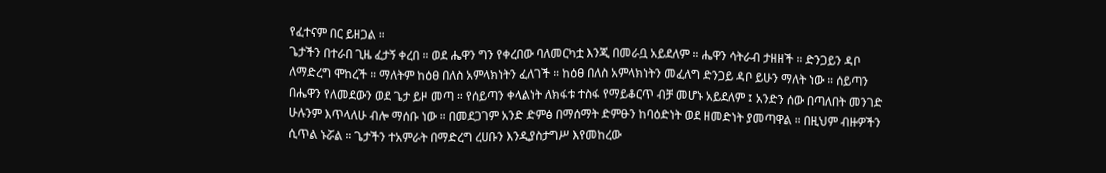የፈተናም በር ይዘጋል ።
ጌታችን በተራበ ጊዜ ፈታኝ ቀረበ ። ወደ ሔዋን ግን የቀረበው ባለመርካቷ እንጂ በመራቧ አይደለም ። ሔዋን ሳትራብ ታዘዘች ። ድንጋይን ዳቦ ለማድረግ ሞከረች ። ማለትም ከዕፀ በለስ አምላክነትን ፈለገች ። ከዕፀ በለስ አምላክነትን መፈለግ ድንጋይ ዳቦ ይሁን ማለት ነው ። ሰይጣን በሔዋን የለመደውን ወደ ጌታ ይዞ መጣ ። የሰይጣን ቀላልነት ለክፋቱ ተስፋ የማይቆርጥ ብቻ መሆኑ አይደለም ፤ አንድን ሰው በጣለበት መንገድ ሁሉንም እጥላለሁ ብሎ ማሰቡ ነው ። በመደጋገም አንድ ድምፅ በማሰማት ድምፁን ከባዕድነት ወደ ዘመድነት ያመጣዋል ። በዚህም ብዙዎችን ሲጥል ኑሯል ። ጌታችን ተአምራት በማድረግ ረሀቡን እንዲያስታግሥ እየመከረው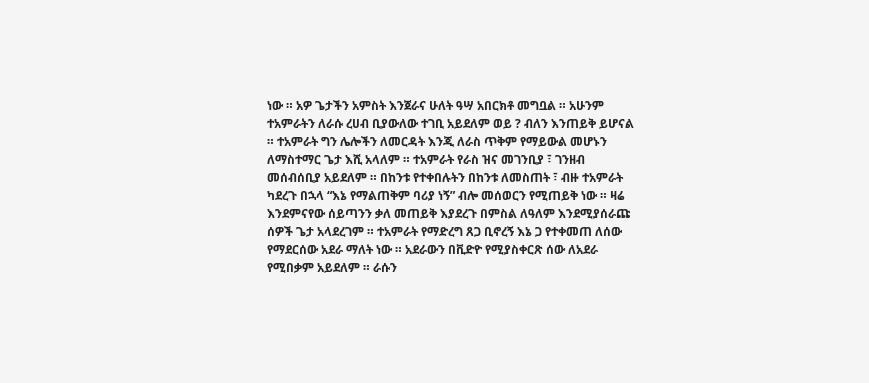ነው ። አዎ ጌታችን አምስት እንጀራና ሁለት ዓሣ አበርክቶ መግቧል ። አሁንም ተአምራትን ለራሱ ረሀብ ቢያውለው ተገቢ አይደለም ወይ ? ብለን እንጠይቅ ይሆናል ። ተአምራት ግን ሌሎችን ለመርዳት እንጂ ለራስ ጥቅም የማይውል መሆኑን ለማስተማር ጌታ እሺ አላለም ። ተአምራት የራስ ዝና መገንቢያ ፣ ገንዘብ መሰብሰቢያ አይደለም ። በከንቱ የተቀበሉትን በከንቱ ለመስጠት ፣ ብዙ ተአምራት ካደረጉ በኋላ “እኔ የማልጠቅም ባሪያ ነኝ” ብሎ መሰወርን የሚጠይቅ ነው ። ዛሬ እንደምናየው ሰይጣንን ቃለ መጠይቅ እያደረጉ በምስል ለዓለም እንደሚያሰራጩ ሰዎች ጌታ አላደረገም ። ተአምራት የማድረግ ጸጋ ቢኖረኝ እኔ ጋ የተቀመጠ ለሰው የማደርሰው አደራ ማለት ነው ። አደራውን በቪድዮ የሚያስቀርጽ ሰው ለአደራ የሚበቃም አይደለም ። ራሱን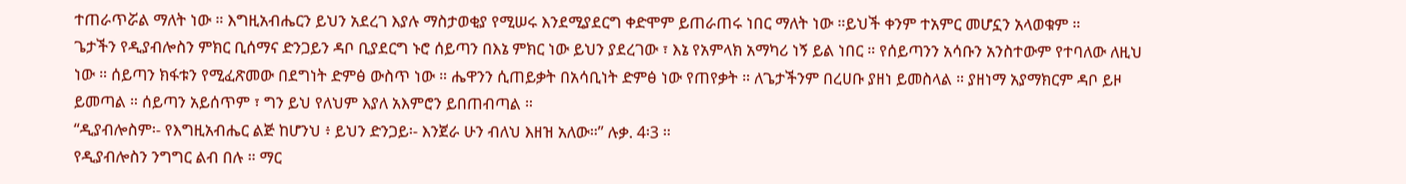ተጠራጥሯል ማለት ነው ። እግዚአብሔርን ይህን አደረገ እያሉ ማስታወቂያ የሚሠሩ እንደሚያደርግ ቀድሞም ይጠራጠሩ ነበር ማለት ነው ።ይህች ቀንም ተአምር መሆኗን አላወቁም ።
ጌታችን የዲያብሎስን ምክር ቢሰማና ድንጋይን ዳቦ ቢያደርግ ኑሮ ሰይጣን በእኔ ምክር ነው ይህን ያደረገው ፣ እኔ የአምላክ አማካሪ ነኝ ይል ነበር ። የሰይጣንን አሳቡን አንስተውም የተባለው ለዚህ ነው ። ሰይጣን ክፋቱን የሚፈጽመው በደግነት ድምፅ ውስጥ ነው ። ሔዋንን ሲጠይቃት በአሳቢነት ድምፅ ነው የጠየቃት ። ለጌታችንም በረሀቡ ያዘነ ይመስላል ። ያዘነማ አያማክርም ዳቦ ይዞ ይመጣል ። ሰይጣን አይሰጥም ፣ ግን ይህ የለህም እያለ አእምሮን ይበጠብጣል ።
“ዲያብሎስም፡- የእግዚአብሔር ልጅ ከሆንህ ፥ ይህን ድንጋይ፡- እንጀራ ሁን ብለህ እዘዝ አለው።” ሉቃ. 4፡3 ።
የዲያብሎስን ንግግር ልብ በሉ ። ማር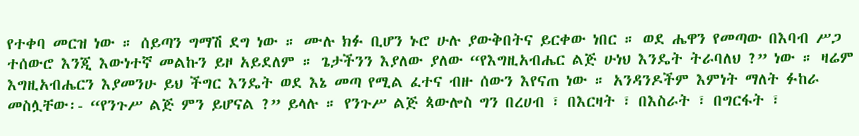የተቀባ መርዝ ነው ። ሰይጣን ግማሽ ደግ ነው ። ሙሉ ክፉ ቢሆን ኑሮ ሁሉ ያውቅበትና ይርቀው ነበር ። ወደ ሔዋን የመጣው በእባብ ሥጋ ተሰውሮ እንጂ እውነተኛ መልኩን ይዞ አይደለም ። ጌታችንን እያለው ያለው “የእግዚአብሔር ልጅ ሁነህ እንዴት ትራባለህ ?” ነው ። ዛሬም እግዚአብሔርን እያመንሁ ይህ ችግር እንዴት ወደ እኔ መጣ የሚል ፈተና ብዙ ሰውን እየናጠ ነው ። አንዳንዶችም እምነት ማለት ፉከራ መስሏቸው፡- “የንጉሥ ልጅ ምን ይሆናል ?” ይላሉ ። የንጉሥ ልጅ ጳውሎስ ግን በረሀብ ፣ በእርዛት ፣ በእስራት ፣ በግርፋት ፣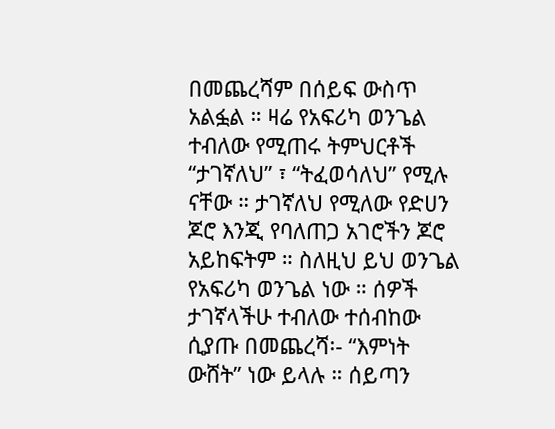በመጨረሻም በሰይፍ ውስጥ አልፏል ። ዛሬ የአፍሪካ ወንጌል ተብለው የሚጠሩ ትምህርቶች “ታገኛለህ” ፣ “ትፈወሳለህ” የሚሉ ናቸው ። ታገኛለህ የሚለው የድሀን ጆሮ እንጂ የባለጠጋ አገሮችን ጆሮ አይከፍትም ። ስለዚህ ይህ ወንጌል የአፍሪካ ወንጌል ነው ። ሰዎች ታገኛላችሁ ተብለው ተሰብከው ሲያጡ በመጨረሻ፡- “እምነት ውሸት” ነው ይላሉ ። ሰይጣን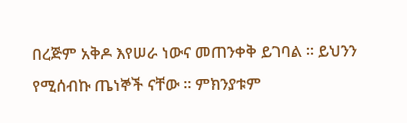በረጅም አቅዶ እየሠራ ነውና መጠንቀቅ ይገባል ። ይህንን የሚሰብኩ ጤነኞች ናቸው ። ምክንያቱም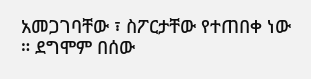አመጋገባቸው ፣ ስፖርታቸው የተጠበቀ ነው ። ደግሞም በሰው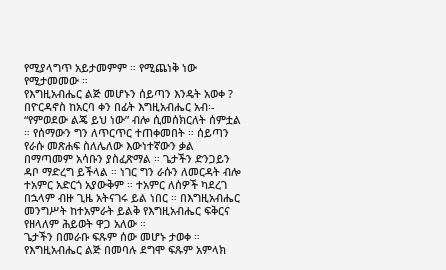የሚያላግጥ አይታመምም ። የሚጨነቅ ነው የሚታመመው ።
የእግዚአብሔር ልጅ መሆኑን ሰይጣን እንዴት አወቀ ? በዮርዳኖስ ከአርባ ቀን በፊት እግዚአብሔር አብ፡- “የምወደው ልጄ ይህ ነው” ብሎ ሲመሰክርለት ሰምቷል ። የሰማውን ግን ለጥርጥር ተጠቀመበት ። ሰይጣን የራሱ መጽሐፍ ስለሌለው እውነተኛውን ቃል በማጣመም አሳቡን ያስፈጽማል ። ጌታችን ድንጋይን ዳቦ ማድረግ ይችላል ። ነገር ግን ራሱን ለመርዳት ብሎ ተአምር አድርጎ አያውቅም ። ተአምር ለሰዎች ካደረገ በኋላም ብዙ ጊዜ አትናገሩ ይል ነበር ። በእግዚአብሔር መንግሥት ከተአምራት ይልቅ የእግዚአብሔር ፍቅርና የዘላለም ሕይወት ዋጋ አለው ።
ጌታችን በመራቡ ፍጹም ሰው መሆኑ ታወቀ ። የእግዚአብሔር ልጅ በመባሉ ደግሞ ፍጹም አምላክ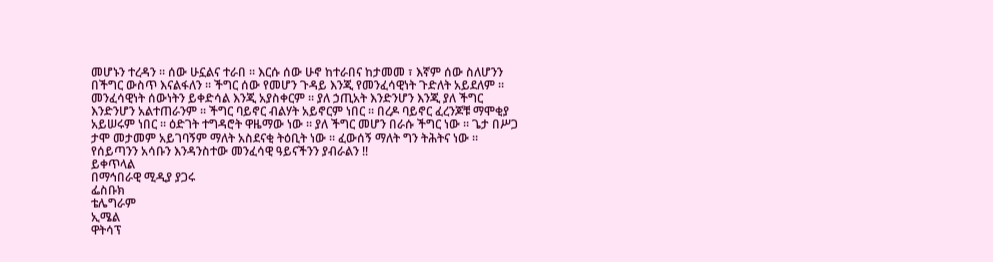መሆኑን ተረዳን ። ሰው ሁኗልና ተራበ ። እርሱ ሰው ሁኖ ከተራበና ከታመመ ፣ እኛም ሰው ስለሆንን በችግር ውስጥ እናልፋለን ። ችግር ሰው የመሆን ጉዳይ እንጂ የመንፈሳዊነት ጉድለት አይደለም ። መንፈሳዊነት ሰውነትን ይቀድሳል እንጂ አያስቀርም ። ያለ ኃጢአት እንድንሆን እንጂ ያለ ችግር እንድንሆን አልተጠራንም ። ችግር ባይኖር ብልሃት አይኖርም ነበር ። በረዶ ባይኖር ፈረንጆቹ ማሞቂያ አይሠሩም ነበር ። ዕድገት ተግዳሮት ዋዜማው ነው ። ያለ ችግር መሆን በራሱ ችግር ነው ። ጌታ በሥጋ ታሞ መታመም አይገባኝም ማለት አስደናቂ ትዕቢት ነው ። ፈውሰኝ ማለት ግን ትሕትና ነው ።
የሰይጣንን አሳቡን እንዳንስተው መንፈሳዊ ዓይናችንን ያብራልን !!
ይቀጥላል
በማኅበራዊ ሚዲያ ያጋሩ
ፌስቡክ
ቴሌግራም
ኢሜል
ዋትሳፕ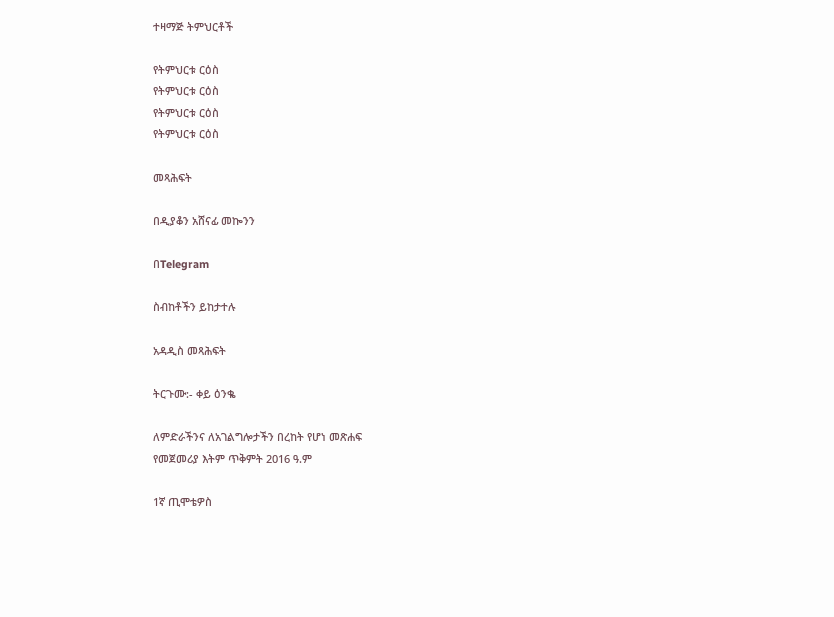ተዛማጅ ትምህርቶች

የትምህርቱ ርዕስ
የትምህርቱ ርዕስ
የትምህርቱ ርዕስ
የትምህርቱ ርዕስ

መጻሕፍት

በዲያቆን አሸናፊ መኰንን

በTelegram

ስብከቶችን ይከታተሉ

አዳዲስ መጻሕፍት

ትርጉሙ:- ቀይ ዕንቈ

ለምድራችንና ለአገልግሎታችን በረከት የሆነ መጽሐፍ
የመጀመሪያ እትም ጥቅምት 2016 ዓ.ም

1ኛ ጢሞቴዎስ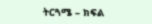ትርጓሜ – ክፍል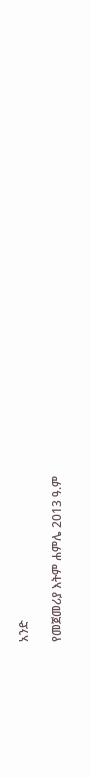አንድ

የመጀመሪያ እትም ሐምሌ 2013 ዓ.ም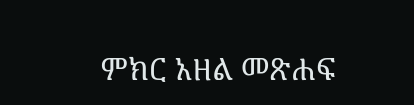ምክር አዘል መጽሐፍ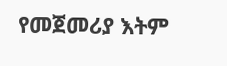የመጀመሪያ እትም